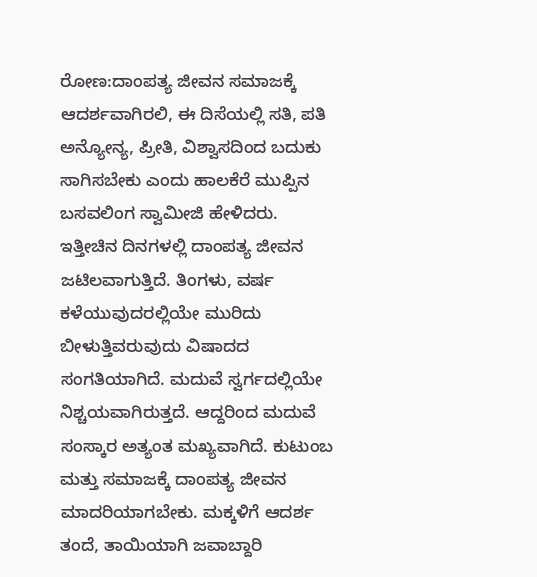ರೋಣ:ದಾಂಪತ್ಯ ಜೀವನ ಸಮಾಜಕ್ಕೆ ಆದರ್ಶವಾಗಿರಲಿ, ಈ ದಿಸೆಯಲ್ಲಿ ಸತಿ, ಪತಿ ಅನ್ಯೋನ್ಯ, ಪ್ರೀತಿ, ವಿಶ್ವಾಸದಿಂದ ಬದುಕು ಸಾಗಿಸಬೇಕು ಎಂದು ಹಾಲಕೆರೆ ಮುಪ್ಪಿನ ಬಸವಲಿಂಗ ಸ್ವಾಮೀಜಿ ಹೇಳಿದರು.
ಇತ್ತೀಚಿನ ದಿನಗಳಲ್ಲಿ ದಾಂಪತ್ಯ ಜೀವನ ಜಟಿಲವಾಗುತ್ತಿದೆ. ತಿಂಗಳು, ವರ್ಷ ಕಳೆಯುವುದರಲ್ಲಿಯೇ ಮುರಿದು ಬೀಳುತ್ತಿವರುವುದು ವಿಷಾದದ ಸಂಗತಿಯಾಗಿದೆ. ಮದುವೆ ಸ್ವರ್ಗದಲ್ಲಿಯೇ ನಿಶ್ಚಯವಾಗಿರುತ್ತದೆ. ಆದ್ದರಿಂದ ಮದುವೆ ಸಂಸ್ಕಾರ ಅತ್ಯಂತ ಮಖ್ಯವಾಗಿದೆ. ಕುಟುಂಬ ಮತ್ತು ಸಮಾಜಕ್ಕೆ ದಾಂಪತ್ಯ ಜೀವನ ಮಾದರಿಯಾಗಬೇಕು. ಮಕ್ಕಳಿಗೆ ಆದರ್ಶ ತಂದೆ, ತಾಯಿಯಾಗಿ ಜವಾಬ್ದಾರಿ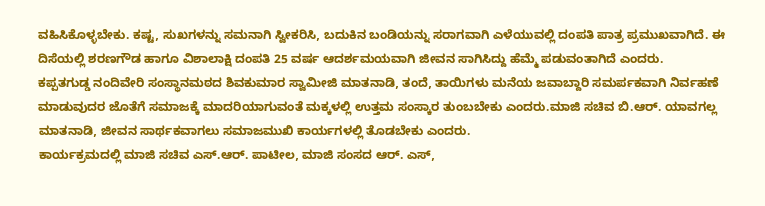ವಹಿಸಿಕೊಳ್ಳಬೇಕು. ಕಷ್ಟ, ಸುಖಗಳನ್ನು ಸಮನಾಗಿ ಸ್ವೀಕರಿಸಿ, ಬದುಕಿನ ಬಂಡಿಯನ್ನು ಸರಾಗವಾಗಿ ಎಳೆಯುವಲ್ಲಿ ದಂಪತಿ ಪಾತ್ರ ಪ್ರಮುಖವಾಗಿದೆ. ಈ ದಿಸೆಯಲ್ಲಿ ಶರಣಗೌಡ ಹಾಗೂ ವಿಶಾಲಾಕ್ಷಿ ದಂಪತಿ 25 ವರ್ಷ ಆದರ್ಶಮಯವಾಗಿ ಜೀವನ ಸಾಗಿಸಿದ್ದು ಹೆಮ್ಮೆ ಪಡುವಂತಾಗಿದೆ ಎಂದರು.
ಕಪ್ಪತಗುಡ್ಡ ನಂದಿವೇರಿ ಸಂಸ್ಥಾನಮಠದ ಶಿವಕುಮಾರ ಸ್ವಾಮೀಜಿ ಮಾತನಾಡಿ, ತಂದೆ, ತಾಯಿಗಳು ಮನೆಯ ಜವಾಬ್ದಾರಿ ಸಮರ್ಪಕವಾಗಿ ನಿರ್ವಹಣೆ ಮಾಡುವುದರ ಜೊತೆಗೆ ಸಮಾಜಕ್ಕೆ ಮಾದರಿಯಾಗುವಂತೆ ಮಕ್ಕಳಲ್ಲಿ ಉತ್ತಮ ಸಂಸ್ಕಾರ ತುಂಬಬೇಕು ಎಂದರು.ಮಾಜಿ ಸಚಿವ ಬಿ.ಆರ್. ಯಾವಗಲ್ಲ ಮಾತನಾಡಿ, ಜೀವನ ಸಾರ್ಥಕವಾಗಲು ಸಮಾಜಮುಖಿ ಕಾರ್ಯಗಳಲ್ಲಿ ತೊಡಬೇಕು ಎಂದರು.
ಕಾರ್ಯಕ್ರಮದಲ್ಲಿ ಮಾಜಿ ಸಚಿವ ಎಸ್.ಆರ್. ಪಾಟೀಲ, ಮಾಜಿ ಸಂಸದ ಆರ್. ಎಸ್,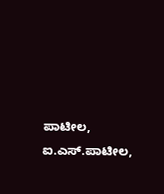ಪಾಟೀಲ, ಐ.ಎಸ್.ಪಾಟೀಲ,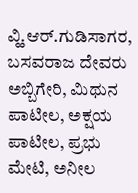ವ್ಹಿ.ಆರ್.ಗುಡಿಸಾಗರ, ಬಸವರಾಜ ದೇವರು ಅಬ್ಬಿಗೇರಿ, ಮಿಥುನ ಪಾಟೀಲ, ಅಕ್ಷಯ ಪಾಟೀಲ, ಪ್ರಭು ಮೇಟಿ, ಅನೀಲ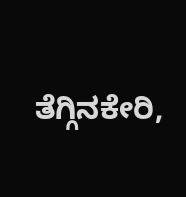ತೆಗ್ಗಿನಕೇರಿ,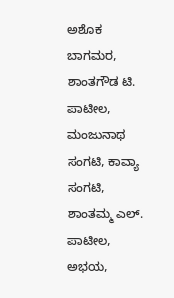ಅಶೊಕ ಬಾಗಮರ, ಶಾಂತಗೌಡ ಟಿ. ಪಾಟೀಲ, ಮಂಜುನಾಥ ಸಂಗಟಿ, ಕಾವ್ಯಾ ಸಂಗಟಿ, ಶಾಂತಮ್ಮ ಎಲ್. ಪಾಟೀಲ, ಅಭಯ,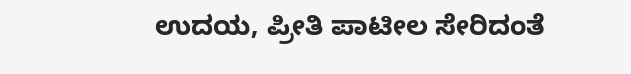ಉದಯ, ಪ್ರೀತಿ ಪಾಟೀಲ ಸೇರಿದಂತೆ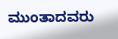ಮುಂತಾದವರು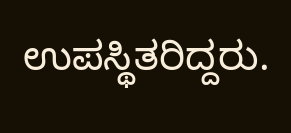ಉಪಸ್ಥಿತರಿದ್ದರು.